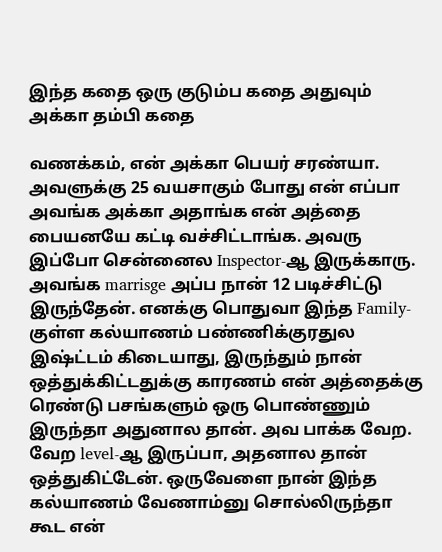இந்த கதை ஒரு குடும்ப கதை அதுவும் அக்கா தம்பி கதை

வணக்கம், என் அக்கா பெயர் சரண்யா. அவளுக்கு 25 வயசாகும் போது என் எப்பா அவங்க அக்கா அதாங்க என் அத்தை பையனயே கட்டி வச்சிட்டாங்க. அவரு இப்போ சென்னைல Inspector-ஆ இருக்காரு. அவங்க marrisge அப்ப நான் 12 படிச்சிட்டு இருந்தேன். எனக்கு பொதுவா இந்த Family-குள்ள கல்யாணம் பண்ணிக்குரதுல இஷ்ட்டம் கிடையாது, இருந்தும் நான் ஒத்துக்கிட்டதுக்கு காரணம் என் அத்தைக்கு ரெண்டு பசங்களும் ஒரு பொண்ணும் இருந்தா அதுனால தான். அவ பாக்க வேற. வேற level-ஆ இருப்பா, அதனால தான் ஒத்துகிட்டேன். ஒருவேளை நான் இந்த கல்யாணம் வேணாம்னு சொல்லிருந்தா கூட என்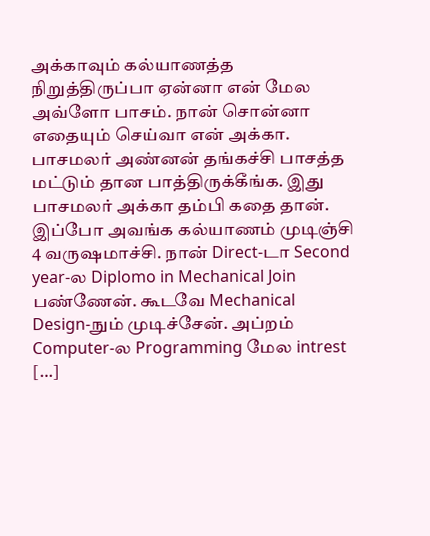அக்காவும் கல்யாணத்த நிறுத்திருப்பா ஏன்னா என் மேல அவ்ளோ பாசம். நான் சொன்னா எதையும் செய்வா என் அக்கா. பாசமலர் அண்னன் தங்கச்சி பாசத்த மட்டும் தான பாத்திருக்கீங்க. இது பாசமலர் அக்கா தம்பி கதை தான். இப்போ அவங்க கல்யாணம் முடிஞ்சி 4 வருஷமாச்சி. நான் Direct-டா Second year-ல Diplomo in Mechanical Join பண்ணேன். கூடவே Mechanical Design-நும் முடிச்சேன். அப்றம் Computer-ல Programming மேல intrest […]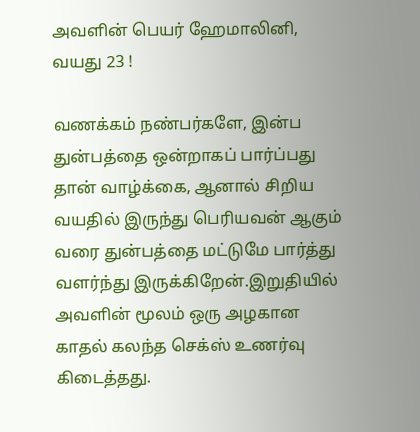அவளின் பெயர் ஹேமாலினி, வயது 23 !

வணக்கம் நண்பர்களே, இன்ப துன்பத்தை ஒன்றாகப் பார்ப்பது தான் வாழ்க்கை, ஆனால் சிறிய வயதில் இருந்து பெரியவன் ஆகும் வரை துன்பத்தை மட்டுமே பார்த்து வளர்ந்து இருக்கிறேன்.இறுதியில் அவளின் மூலம் ஒரு அழகான காதல் கலந்த செக்ஸ் உணர்வு கிடைத்தது.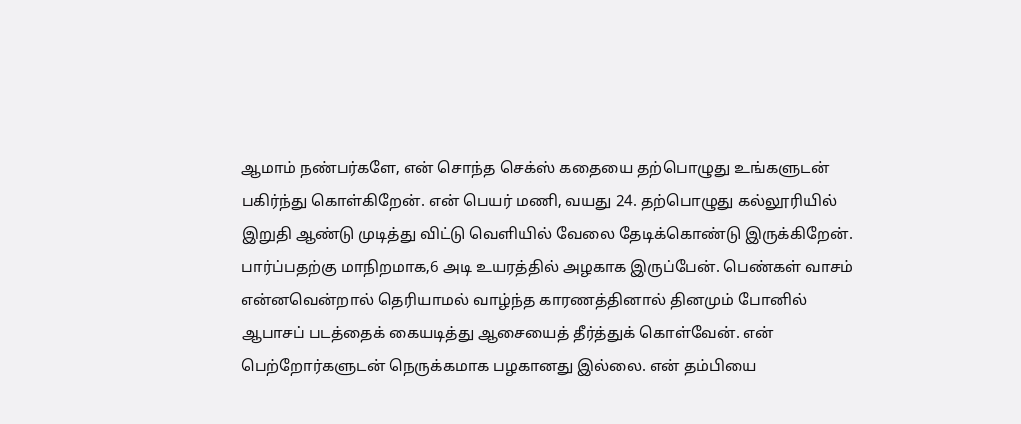ஆமாம் நண்பர்களே, என் சொந்த செக்ஸ் கதையை தற்பொழுது உங்களுடன் பகிர்ந்து கொள்கிறேன். என் பெயர் மணி, வயது 24. தற்பொழுது கல்லூரியில் இறுதி ஆண்டு முடித்து விட்டு வெளியில் வேலை தேடிக்கொண்டு இருக்கிறேன். பார்ப்பதற்கு மாநிறமாக,6 அடி உயரத்தில் அழகாக இருப்பேன். பெண்கள் வாசம் என்னவென்றால் தெரியாமல் வாழ்ந்த காரணத்தினால் தினமும் போனில் ஆபாசப் படத்தைக் கையடித்து ஆசையைத் தீர்த்துக் கொள்வேன். என் பெற்றோர்களுடன் நெருக்கமாக பழகானது இல்லை. என் தம்பியை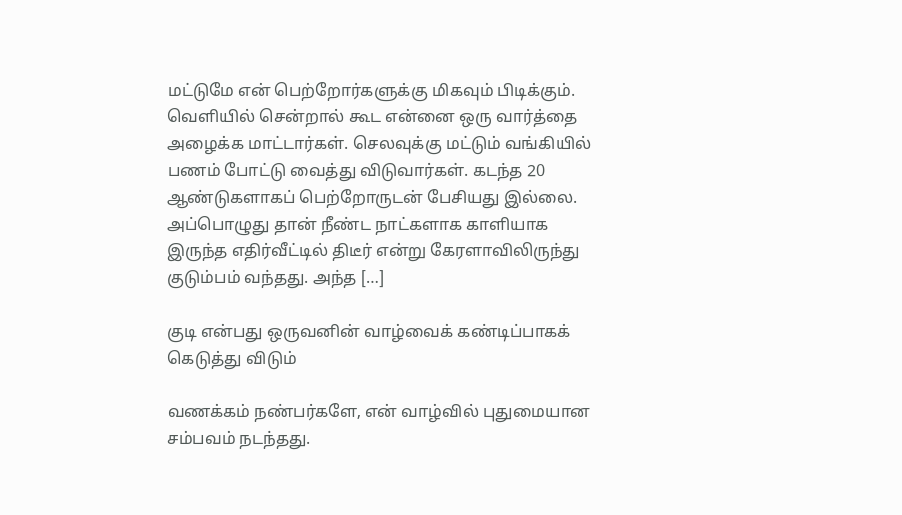மட்டுமே என் பெற்றோர்களுக்கு மிகவும் பிடிக்கும். வெளியில் சென்றால் கூட என்னை ஒரு வார்த்தை அழைக்க மாட்டார்கள். செலவுக்கு மட்டும் வங்கியில் பணம் போட்டு வைத்து விடுவார்கள். கடந்த 20 ஆண்டுகளாகப் பெற்றோருடன் பேசியது இல்லை. அப்பொழுது தான் நீண்ட நாட்களாக காளியாக இருந்த எதிர்வீட்டில் திடீர் என்று கேரளாவிலிருந்து குடும்பம் வந்தது. அந்த […]

குடி என்பது ஒருவனின் வாழ்வைக் கண்டிப்பாகக் கெடுத்து விடும்

வணக்கம் நண்பர்களே, என் வாழ்வில் புதுமையான சம்பவம் நடந்தது.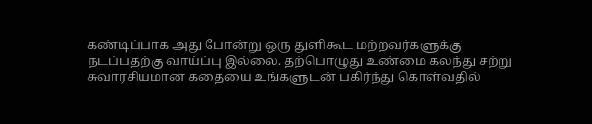கண்டிப்பாக அது போன்று ஒரு துளிகூட மற்றவர்களுக்கு நடப்பதற்கு வாய்ப்பு இல்லை. தற்பொழுது உண்மை கலந்து சற்று சுவாரசியமான கதையை உங்களுடன் பகிர்ந்து கொள்வதில்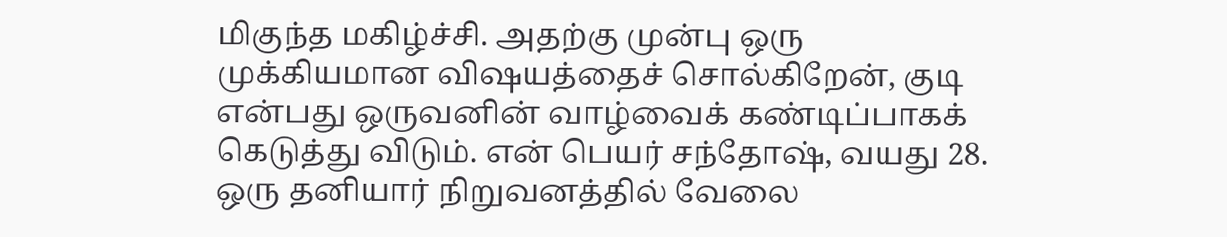மிகுந்த மகிழ்ச்சி. அதற்கு முன்பு ஒரு முக்கியமான விஷயத்தைச் சொல்கிறேன், குடி என்பது ஒருவனின் வாழ்வைக் கண்டிப்பாகக் கெடுத்து விடும். என் பெயர் சந்தோஷ், வயது 28. ஒரு தனியார் நிறுவனத்தில் வேலை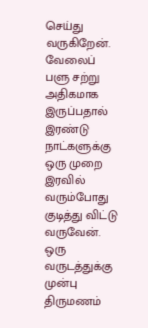செய்து வருகிறேன். வேலைப் பளு சற்று அதிகமாக இருப்பதால் இரண்டு நாட்களுக்கு ஒரு முறை இரவில் வரும்போது குடித்து விட்டு வருவேன். ஒரு வருடத்துக்கு முன்பு திருமணம்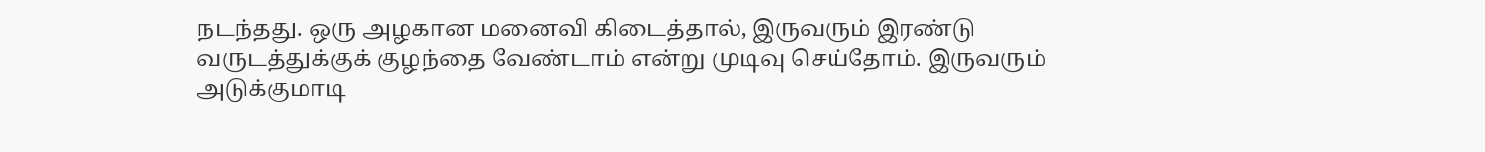நடந்தது. ஒரு அழகான மனைவி கிடைத்தால், இருவரும் இரண்டு வருடத்துக்குக் குழந்தை வேண்டாம் என்று முடிவு செய்தோம். இருவரும் அடுக்குமாடி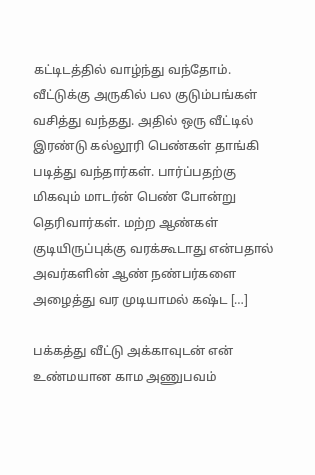கட்டிடத்தில் வாழ்ந்து வந்தோம். வீட்டுக்கு அருகில் பல குடும்பங்கள் வசித்து வந்தது. அதில் ஒரு வீட்டில் இரண்டு கல்லூரி பெண்கள் தாங்கி படித்து வந்தார்கள். பார்ப்பதற்கு மிகவும் மாடர்ன் பெண் போன்று தெரிவார்கள். மற்ற ஆண்கள் குடியிருப்புக்கு வரக்கூடாது என்பதால் அவர்களின் ஆண் நண்பர்களை அழைத்து வர முடியாமல் கஷ்ட […]

பக்கத்து வீட்டு அக்காவுடன் என் உண்மயான காம அணுபவம்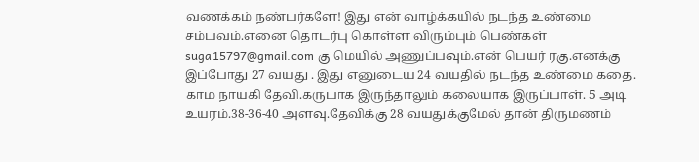வணக்கம் நண்பர்களே! இது என் வாழ்க்கயில் நடந்த உண்மை சம்பவம்.எனை தொடர்பு கொள்ள விரும்பும் பெண்கள் suga15797@gmail.com கு மெயில் அணுப்பவும்.என் பெயர் ரகு.எனக்கு இப்போது 27 வயது . இது எனுடைய 24 வயதில் நடந்த உண்மை கதை. காம நாயகி தேவி.கருபாக இருந்தாலும் கலையாக இருப்பாள். 5 அடி உயரம்.38-36-40 அளவு.தேவிக்கு 28 வயதுக்குமேல் தான் திருமணம்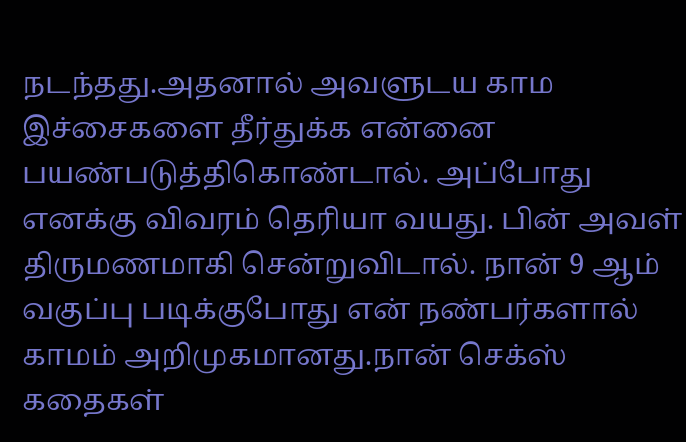நடந்தது.அதனால் அவளுடய காம இச்சைகளை தீர்துக்க என்னை பயண்படுத்திகொண்டால். அப்போது எனக்கு விவரம் தெரியா வயது. பின் அவள் திருமணமாகி சென்றுவிடால். நான் 9 ஆம் வகுப்பு படிக்குபோது என் நண்பர்களால் காமம் அறிமுகமானது.நான் செக்ஸ் கதைகள்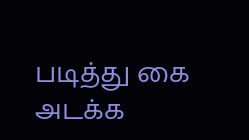படித்து கை அடக்க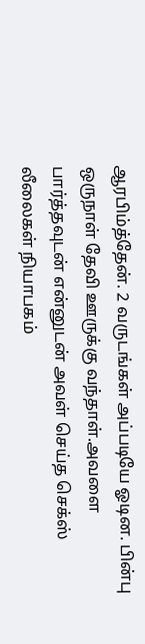ஆரபிம்த்தேன். 2 வருடங்கள் அப்படியே ஓடின. பின்பு ஒருநாள் தேவி ஊருக்கு வந்தாள்.அவளை பார்த்தவுடன் என்னுடன் அவள் செய்த செக்ஸ் லீலைகள் நியாபகம்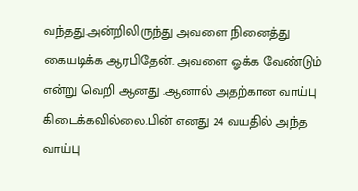வந்தது.அன்றிலிருந்து அவளை நினைத்து கையடிக்க ஆரபிதேன். அவளை ஓக்க வேண்டும் என்று வெறி ஆனது .ஆனால் அதற்கான வாய்பு கிடைக்கவில்லை.பின் எனது 24 வயதில் அந்த வாய்பு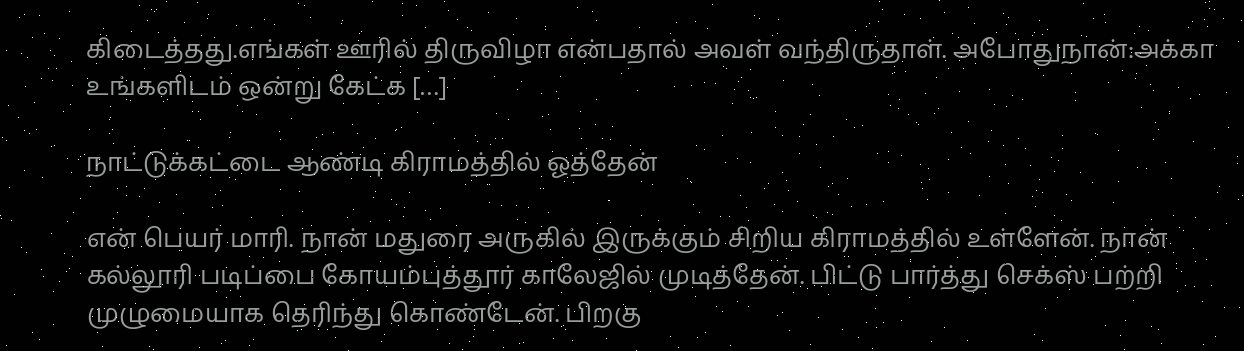கிடைத்தது.எங்கள் ஊரில் திருவிழா என்பதால் அவள் வந்திருதாள். அபோதுநான்:அக்கா உங்களிடம் ஒன்று கேட்க […]

நாட்டுக்கட்டை ஆண்டி கிராமத்தில் ஓத்தேன்

என் பெயர் மாரி. நான் மதுரை அருகில் இருக்கும் சிறிய கிராமத்தில் உள்ளேன். நான் கல்லூரி படிப்பை கோயம்புத்தூர் காலேஜில் முடித்தேன். பிட்டு பார்த்து செக்ஸ் பற்றி முழுமையாக தெரிந்து கொண்டேன். பிறகு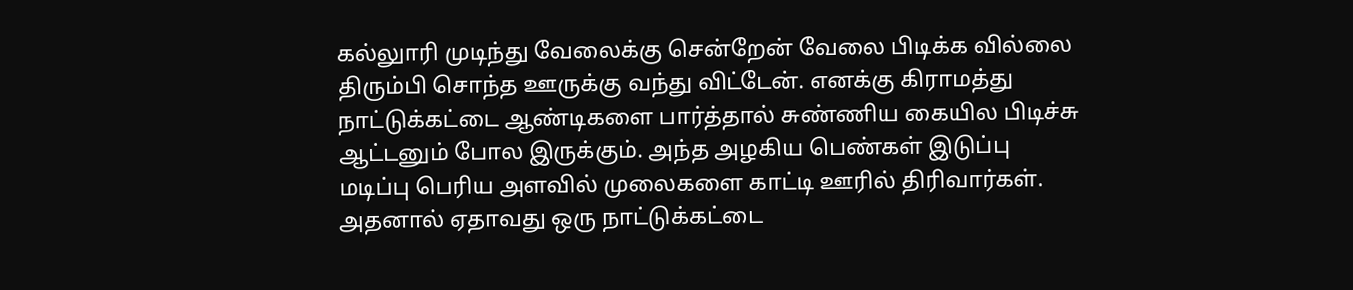கல்லுாரி முடிந்து வேலைக்கு சென்றேன் வேலை பிடிக்க வில்லை திரும்பி சொந்த ஊருக்கு வந்து விட்டேன். எனக்கு கிராமத்து நாட்டுக்கட்டை ஆண்டிகளை பார்த்தால் சுண்ணிய கையில பிடிச்சு ஆட்டனும் போல இருக்கும். அந்த அழகிய பெண்கள் இடுப்பு மடிப்பு பெரிய அளவில் முலைகளை காட்டி ஊரில் திரிவார்கள். அதனால் ஏதாவது ஒரு நாட்டுக்கட்டை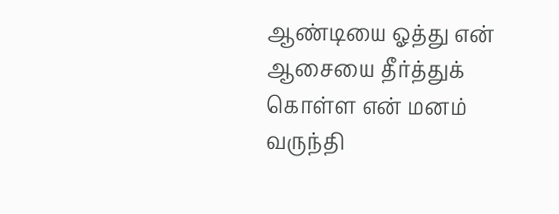ஆண்டியை ஓத்து என் ஆசையை தீர்த்துக் கொள்ள என் மனம் வருந்தி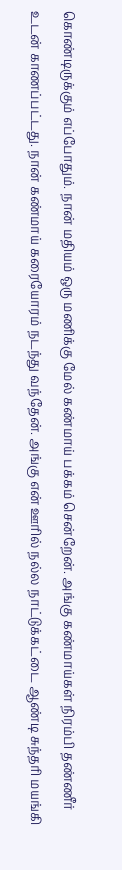கொண்டிருக்கும் எப்போதும். நான் மதியம் ஒரு மணிக்கு மேல் கண்மாய் பக்கம் சென்றேன். அங்கு கண்மாய்கள் நிரம்பி தண்ணீர் உடன் காணப்பட்டது. நான் கண்மாய் கரையோரம் நடந்து வந்தேன். அங்கு என் ஊரில் நல்ல நாட்டுக்கட்டை ஆண்டி சுந்தரி மயங்கி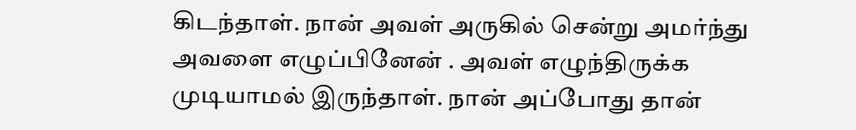கிடந்தாள். நான் அவள் அருகில் சென்று அமர்ந்து அவளை எழுப்பினேன் ‌. அவள் எழுந்திருக்க முடியாமல் இருந்தாள். நான் அப்போது தான்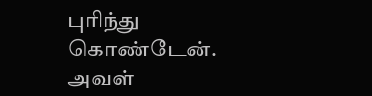புரிந்து கொண்டேன். அவள்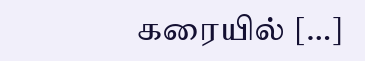கரையில் […]